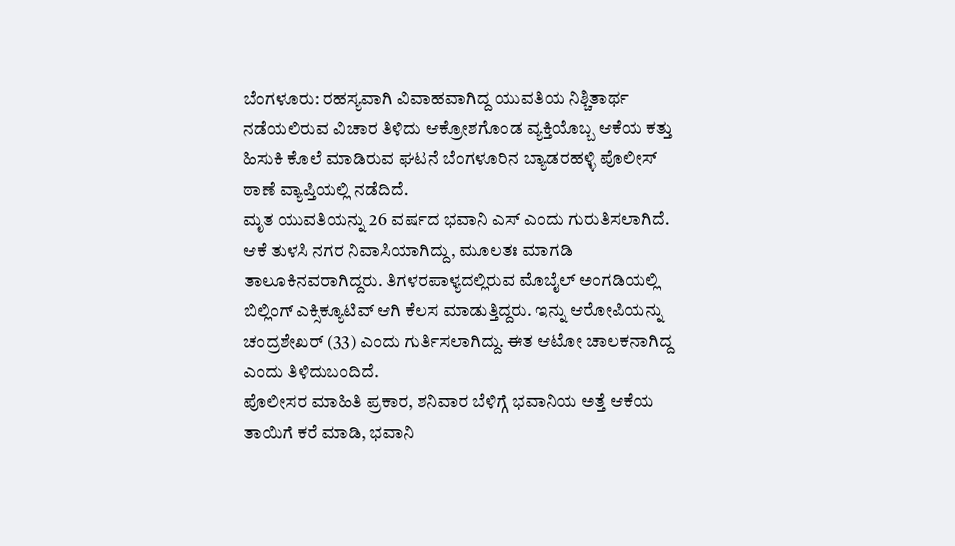ಬೆಂಗಳೂರು: ರಹಸ್ಯವಾಗಿ ವಿವಾಹವಾಗಿದ್ದ ಯುವತಿಯ ನಿಶ್ಚಿತಾರ್ಥ ನಡೆಯಲಿರುವ ವಿಚಾರ ತಿಳಿದು ಆಕ್ರೋಶಗೊಂಡ ವ್ಯಕ್ತಿಯೊಬ್ಬ ಆಕೆಯ ಕತ್ತು ಹಿಸುಕಿ ಕೊಲೆ ಮಾಡಿರುವ ಘಟನೆ ಬೆಂಗಳೂರಿನ ಬ್ಯಾಡರಹಳ್ಳಿ ಪೊಲೀಸ್ ಠಾಣೆ ವ್ಯಾಪ್ತಿಯಲ್ಲಿ ನಡೆದಿದೆ.
ಮೃತ ಯುವತಿಯನ್ನು 26 ವರ್ಷದ ಭವಾನಿ ಎಸ್ ಎಂದು ಗುರುತಿಸಲಾಗಿದೆ. ಆಕೆ ತುಳಸಿ ನಗರ ನಿವಾಸಿಯಾಗಿದ್ದು, ಮೂಲತಃ ಮಾಗಡಿ ತಾಲೂಕಿನವರಾಗಿದ್ದರು. ತಿಗಳರಪಾಳ್ಯದಲ್ಲಿರುವ ಮೊಬೈಲ್ ಅಂಗಡಿಯಲ್ಲಿ ಬಿಲ್ಲಿಂಗ್ ಎಕ್ಸಿಕ್ಯೂಟಿವ್ ಆಗಿ ಕೆಲಸ ಮಾಡುತ್ತಿದ್ದರು. ಇನ್ನು ಆರೋಪಿಯನ್ನು ಚಂದ್ರಶೇಖರ್ (33) ಎಂದು ಗುರ್ತಿಸಲಾಗಿದ್ದು. ಈತ ಆಟೋ ಚಾಲಕನಾಗಿದ್ದ ಎಂದು ತಿಳಿದುಬಂದಿದೆ.
ಪೊಲೀಸರ ಮಾಹಿತಿ ಪ್ರಕಾರ, ಶನಿವಾರ ಬೆಳಿಗ್ಗೆ ಭವಾನಿಯ ಅತ್ತೆ ಆಕೆಯ ತಾಯಿಗೆ ಕರೆ ಮಾಡಿ, ಭವಾನಿ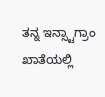ತನ್ನ ಇನ್ಸ್ಟಾಗ್ರಾಂ ಖಾತೆಯಲ್ಲಿ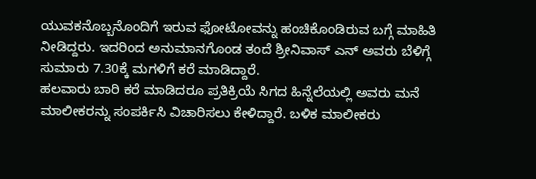ಯುವಕನೊಬ್ಬನೊಂದಿಗೆ ಇರುವ ಫೋಟೋವನ್ನು ಹಂಚಿಕೊಂಡಿರುವ ಬಗ್ಗೆ ಮಾಹಿತಿ ನೀಡಿದ್ದರು. ಇದರಿಂದ ಅನುಮಾನಗೊಂಡ ತಂದೆ ಶ್ರೀನಿವಾಸ್ ಎನ್ ಅವರು ಬೆಳಿಗ್ಗೆ ಸುಮಾರು 7.30ಕ್ಕೆ ಮಗಳಿಗೆ ಕರೆ ಮಾಡಿದ್ದಾರೆ.
ಹಲವಾರು ಬಾರಿ ಕರೆ ಮಾಡಿದರೂ ಪ್ರತಿಕ್ರಿಯೆ ಸಿಗದ ಹಿನ್ನೆಲೆಯಲ್ಲಿ ಅವರು ಮನೆ ಮಾಲೀಕರನ್ನು ಸಂಪರ್ಕಿಸಿ ವಿಚಾರಿಸಲು ಕೇಳಿದ್ದಾರೆ. ಬಳಿಕ ಮಾಲೀಕರು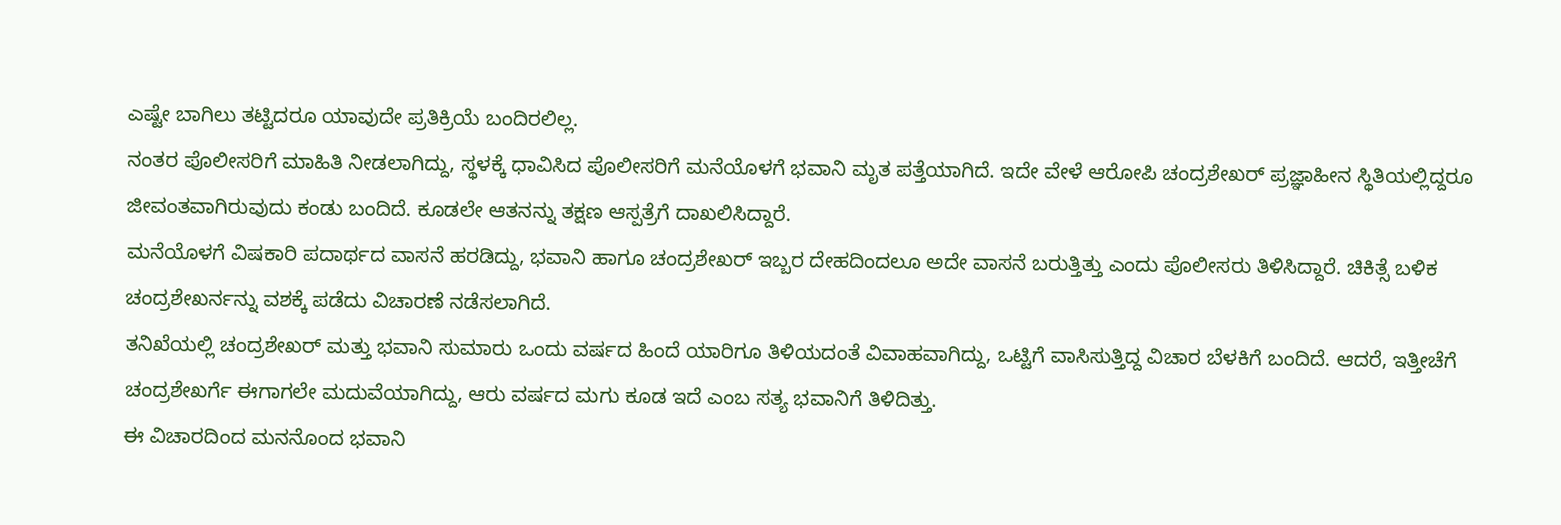ಎಷ್ಟೇ ಬಾಗಿಲು ತಟ್ಟಿದರೂ ಯಾವುದೇ ಪ್ರತಿಕ್ರಿಯೆ ಬಂದಿರಲಿಲ್ಲ.
ನಂತರ ಪೊಲೀಸರಿಗೆ ಮಾಹಿತಿ ನೀಡಲಾಗಿದ್ದು, ಸ್ಥಳಕ್ಕೆ ಧಾವಿಸಿದ ಪೊಲೀಸರಿಗೆ ಮನೆಯೊಳಗೆ ಭವಾನಿ ಮೃತ ಪತ್ತೆಯಾಗಿದೆ. ಇದೇ ವೇಳೆ ಆರೋಪಿ ಚಂದ್ರಶೇಖರ್ ಪ್ರಜ್ಞಾಹೀನ ಸ್ಥಿತಿಯಲ್ಲಿದ್ದರೂ ಜೀವಂತವಾಗಿರುವುದು ಕಂಡು ಬಂದಿದೆ. ಕೂಡಲೇ ಆತನನ್ನು ತಕ್ಷಣ ಆಸ್ಪತ್ರೆಗೆ ದಾಖಲಿಸಿದ್ದಾರೆ.
ಮನೆಯೊಳಗೆ ವಿಷಕಾರಿ ಪದಾರ್ಥದ ವಾಸನೆ ಹರಡಿದ್ದು, ಭವಾನಿ ಹಾಗೂ ಚಂದ್ರಶೇಖರ್ ಇಬ್ಬರ ದೇಹದಿಂದಲೂ ಅದೇ ವಾಸನೆ ಬರುತ್ತಿತ್ತು ಎಂದು ಪೊಲೀಸರು ತಿಳಿಸಿದ್ದಾರೆ. ಚಿಕಿತ್ಸೆ ಬಳಿಕ ಚಂದ್ರಶೇಖರ್ನನ್ನು ವಶಕ್ಕೆ ಪಡೆದು ವಿಚಾರಣೆ ನಡೆಸಲಾಗಿದೆ.
ತನಿಖೆಯಲ್ಲಿ ಚಂದ್ರಶೇಖರ್ ಮತ್ತು ಭವಾನಿ ಸುಮಾರು ಒಂದು ವರ್ಷದ ಹಿಂದೆ ಯಾರಿಗೂ ತಿಳಿಯದಂತೆ ವಿವಾಹವಾಗಿದ್ದು, ಒಟ್ಟಿಗೆ ವಾಸಿಸುತ್ತಿದ್ದ ವಿಚಾರ ಬೆಳಕಿಗೆ ಬಂದಿದೆ. ಆದರೆ, ಇತ್ತೀಚೆಗೆ ಚಂದ್ರಶೇಖರ್ಗೆ ಈಗಾಗಲೇ ಮದುವೆಯಾಗಿದ್ದು, ಆರು ವರ್ಷದ ಮಗು ಕೂಡ ಇದೆ ಎಂಬ ಸತ್ಯ ಭವಾನಿಗೆ ತಿಳಿದಿತ್ತು.
ಈ ವಿಚಾರದಿಂದ ಮನನೊಂದ ಭವಾನಿ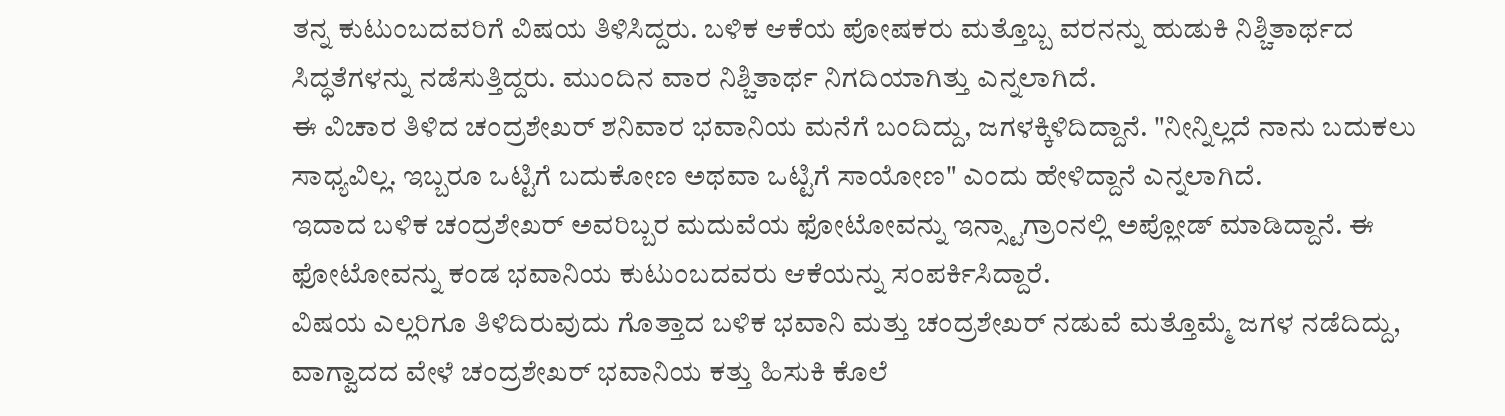ತನ್ನ ಕುಟುಂಬದವರಿಗೆ ವಿಷಯ ತಿಳಿಸಿದ್ದರು. ಬಳಿಕ ಆಕೆಯ ಪೋಷಕರು ಮತ್ತೊಬ್ಬ ವರನನ್ನು ಹುಡುಕಿ ನಿಶ್ಚಿತಾರ್ಥದ ಸಿದ್ಧತೆಗಳನ್ನು ನಡೆಸುತ್ತಿದ್ದರು. ಮುಂದಿನ ವಾರ ನಿಶ್ಚಿತಾರ್ಥ ನಿಗದಿಯಾಗಿತ್ತು ಎನ್ನಲಾಗಿದೆ.
ಈ ವಿಚಾರ ತಿಳಿದ ಚಂದ್ರಶೇಖರ್ ಶನಿವಾರ ಭವಾನಿಯ ಮನೆಗೆ ಬಂದಿದ್ದು, ಜಗಳಕ್ಕಿಳಿದಿದ್ದಾನೆ. "ನೀನ್ನಿಲ್ಲದೆ ನಾನು ಬದುಕಲು ಸಾಧ್ಯವಿಲ್ಲ. ಇಬ್ಬರೂ ಒಟ್ಟಿಗೆ ಬದುಕೋಣ ಅಥವಾ ಒಟ್ಟಿಗೆ ಸಾಯೋಣ" ಎಂದು ಹೇಳಿದ್ದಾನೆ ಎನ್ನಲಾಗಿದೆ.
ಇದಾದ ಬಳಿಕ ಚಂದ್ರಶೇಖರ್ ಅವರಿಬ್ಬರ ಮದುವೆಯ ಫೋಟೋವನ್ನು ಇನ್ಸ್ಟಾಗ್ರಾಂನಲ್ಲಿ ಅಪ್ಲೋಡ್ ಮಾಡಿದ್ದಾನೆ. ಈ ಫೋಟೋವನ್ನು ಕಂಡ ಭವಾನಿಯ ಕುಟುಂಬದವರು ಆಕೆಯನ್ನು ಸಂಪರ್ಕಿಸಿದ್ದಾರೆ.
ವಿಷಯ ಎಲ್ಲರಿಗೂ ತಿಳಿದಿರುವುದು ಗೊತ್ತಾದ ಬಳಿಕ ಭವಾನಿ ಮತ್ತು ಚಂದ್ರಶೇಖರ್ ನಡುವೆ ಮತ್ತೊಮ್ಮೆ ಜಗಳ ನಡೆದಿದ್ದು, ವಾಗ್ವಾದದ ವೇಳೆ ಚಂದ್ರಶೇಖರ್ ಭವಾನಿಯ ಕತ್ತು ಹಿಸುಕಿ ಕೊಲೆ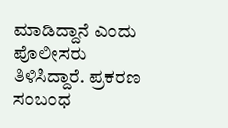ಮಾಡಿದ್ದಾನೆ ಎಂದು ಪೊಲೀಸರು ತಿಳಿಸಿದ್ದಾರೆ. ಪ್ರಕರಣ ಸಂಬಂಧ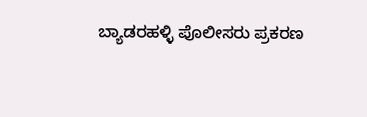ಬ್ಯಾಡರಹಳ್ಳಿ ಪೊಲೀಸರು ಪ್ರಕರಣ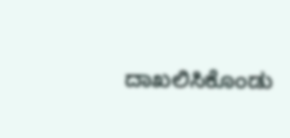ದಾಖಲಿಸಿಕೊಂಡು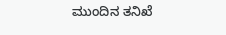ಮುಂದಿನ ತನಿಖೆ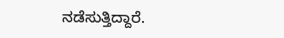ನಡೆಸುತ್ತಿದ್ದಾರೆ.